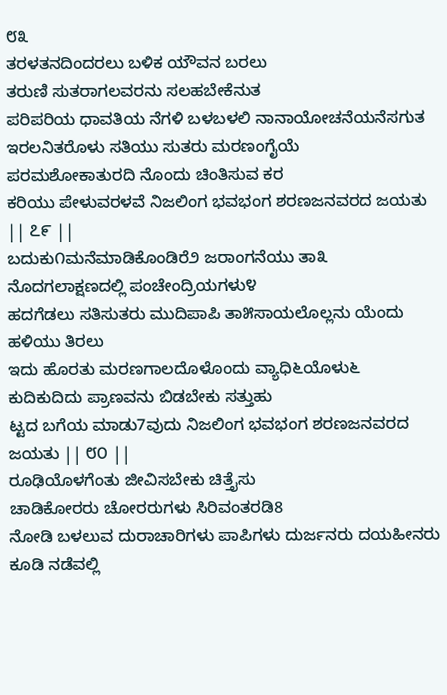೮೩
ತರಳತನದಿಂದರಲು ಬಳಿಕ ಯೌವನ ಬರಲು
ತರುಣಿ ಸುತರಾಗಲವರನು ಸಲಹಬೇಕೆನುತ
ಪರಿಪರಿಯ ಧಾವತಿಯ ನೆಗಳಿ ಬಳಬಳಲಿ ನಾನಾಯೋಚನೆಯನೆಸಗುತ
ಇರಲನಿತರೊಳು ಸತಿಯು ಸುತರು ಮರಣಂಗೈಯೆ
ಪರಮಶೋಕಾತುರದಿ ನೊಂದು ಚಿಂತಿಸುವ ಕರ
ಕರಿಯು ಪೇಳುವರಳವೆ ನಿಜಲಿಂಗ ಭವಭಂಗ ಶರಣಜನವರದ ಜಯತು || ೭೯ ||
ಬದುಕು೧ಮನೆಮಾಡಿಕೊಂಡಿರೆ೨ ಜರಾಂಗನೆಯು ತಾ೩
ನೊದಗಲಾಕ್ಷಣದಲ್ಲಿ ಪಂಚೇಂದ್ರಿಯಗಳು೪
ಹದಗೆಡಲು ಸತಿಸುತರು ಮುದಿಪಾಪಿ ತಾ೫ಸಾಯಲೊಲ್ಲನು ಯೆಂದು ಹಳಿಯು ತಿರಲು
ಇದು ಹೊರತು ಮರಣಗಾಲದೊಳೊಂದು ವ್ಯಾಧಿ೬ಯೊಳು೬
ಕುದಿಕುದಿದು ಪ್ರಾಣವನು ಬಿಡಬೇಕು ಸತ್ತುಹು
ಟ್ಟದ ಬಗೆಯ ಮಾಡು7ವುದು ನಿಜಲಿಂಗ ಭವಭಂಗ ಶರಣಜನವರದ ಜಯತು || ೮೦ ||
ರೂಢಿಯೊಳಗೆಂತು ಜೀವಿಸಬೇಕು ಚಿತ್ತೈಸು
ಚಾಡಿಕೋರರು ಚೋರರುಗಳು ಸಿರಿವಂತರಡಿ8
ನೋಡಿ ಬಳಲುವ ದುರಾಚಾರಿಗಳು ಪಾಪಿಗಳು ದುರ್ಜನರು ದಯಹೀನರು
ಕೂಡಿ ನಡೆವಲ್ಲಿ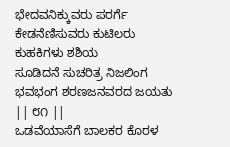ಭೇದವನಿಕ್ಕುವರು ಪರರ್ಗೆ
ಕೇಡನೆಣಿಸುವರು ಕುಟಿಲರು ಕುಹಕಿಗಳು ಶಶಿಯ
ಸೂಡಿದನೆ ಸುಚರಿತ್ರ ನಿಜಲಿಂಗ ಭವಭಂಗ ಶರಣಜನವರದ ಜಯತು || ೮೧ ||
ಒಡವೆಯಾಸೆಗೆ ಬಾಲಕರ ಕೊರಳ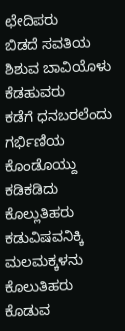ಛೇದಿಪರು
ಬಿಡದೆ ಸವತಿಯ ಶಿಶುವ ಬಾವಿಯೊಳು ಕೆಡಹುವರು
ಕಡೆಗೆ ಧನಬರಲೆಂದು ಗರ್ಭಿಣಿಯ ಕೊಂಡೊಯ್ದು ಕಡಿಕಡಿದು ಕೊಲ್ಲುತಿಹರು
ಕಡುವಿಷವನಿಕ್ಕಿ ಮಲಮಕ್ಕಳನು ಕೊಲುತಿಹರು
ಕೊಡುವ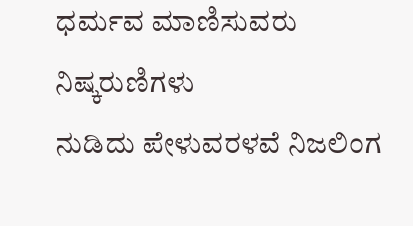ಧರ್ಮವ ಮಾಣಿಸುವರು ನಿಷ್ಕರುಣಿಗಳು
ನುಡಿದು ಪೇಳುವರಳವೆ ನಿಜಲಿಂಗ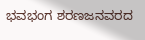ಭವಭಂಗ ಶರಣಜನವರದ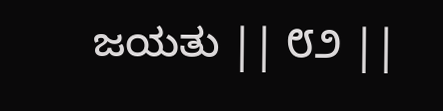ಜಯತು || ೮೨ ||